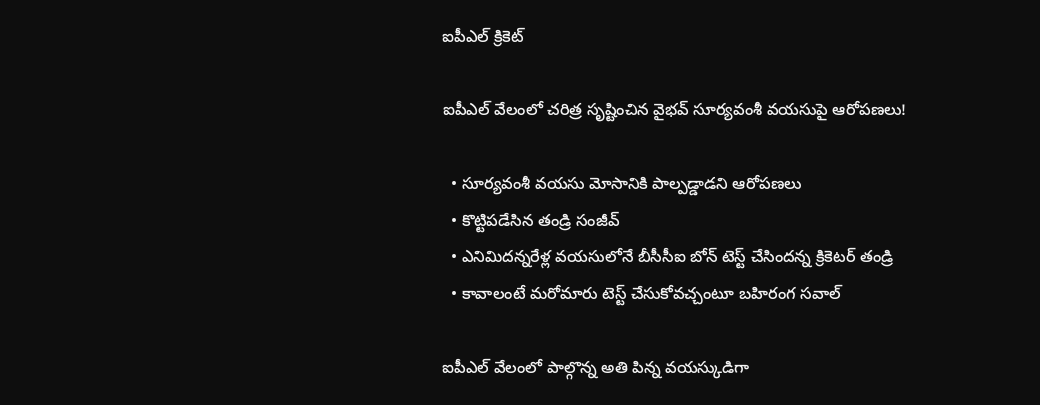ఐపీఎల్ క్రికెట్

ఐపీఎల్‌ వేలంలో చరిత్ర సృష్టించిన వైభవ్ సూర్యవంశీ వయసుపై ఆరోపణలు!

  • సూర్యవంశీ వయసు మోసానికి పాల్పడ్డాడని ఆరోపణలు
  • కొట్టిపడేసిన తండ్రి సంజీవ్
  • ఎనిమిదన్నరేళ్ల వయసులోనే బీసీసీఐ బోన్ టెస్ట్ చేసిందన్న క్రికెటర్ తండ్రి
  • కావాలంటే మరోమారు టెస్ట్ చేసుకోవచ్చంటూ బహిరంగ సవాల్

ఐపీఎల్ వేలంలో పాల్గొన్న అతి పిన్న వయస్కుడిగా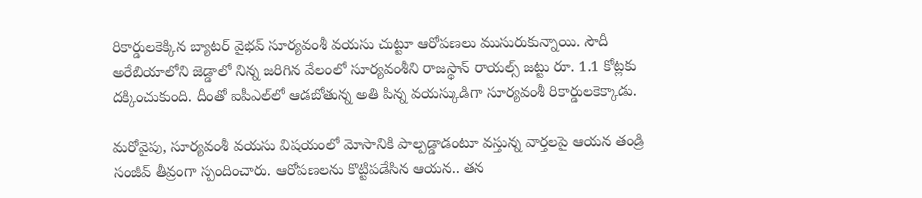రికార్డులకెక్కిన బ్యాటర్ వైభవ్ సూర్యవంశీ వయసు చుట్టూ ఆరోపణలు ముసురుకున్నాయి. సౌదీ అరేబియాలోని జెడ్డాలో నిన్న జరిగిన వేలంలో సూర్యవంశీని రాజస్థాన్ రాయల్స్ జట్టు రూ. 1.1 కోట్లకు దక్కించుకుంది. దీంతో ఐపీఎల్‌లో ఆడబోతున్న అతి పిన్న వయస్కుడిగా సూర్యవంశీ రికార్డులకెక్కాడు.

మరోవైపు, సూర్యవంశీ వయసు విషయంలో మోసానికి పాల్పడ్డాడంటూ వస్తున్న వార్తలపై ఆయన తండ్రి సంజీవ్ తీవ్రంగా స్పందించారు. ఆరోపణలను కొట్టిపడేసిన ఆయన.. తన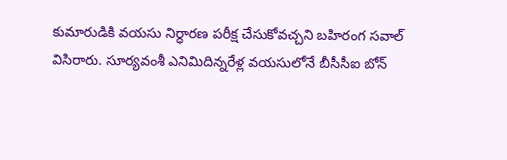కుమారుడికి వయసు నిర్ధారణ పరీక్ష చేసుకోవచ్చని బహిరంగ సవాల్ విసిరారు. సూర్యవంశీ ఎనిమిదిన్నరేళ్ల వయసులోనే బీసీసీఐ బోన్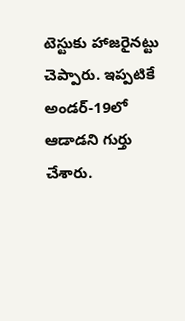టెస్టుకు హాజరైనట్టు చెప్పారు. ఇప్పటికే అండర్-19లో ఆడాడని గుర్తు చేశారు.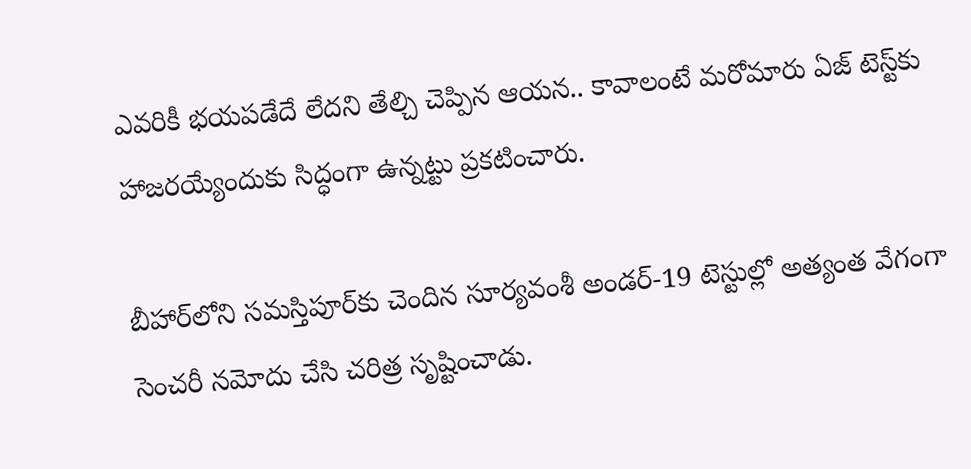ఎవరికీ భయపడేదే లేదని తేల్చి చెప్పిన ఆయన.. కావాలంటే మరోమారు ఏజ్ టెస్ట్‌కు హాజరయ్యేందుకు సిద్ధంగా ఉన్నట్టు ప్రకటించారు.

బీహార్‌లోని సమస్తిపూర్‌కు చెందిన సూర్యవంశీ అండర్-19 టెస్టుల్లో అత్యంత వేగంగా సెంచరీ నమోదు చేసి చరిత్ర సృష్టించాడు.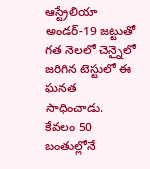ఆస్ట్రేలియా అండర్-19 జట్టుతో గత నెలలో చెన్నైలో జరిగిన టెస్టులో ఈ ఘనత సాధించాడు. కేవలం 50 బంతుల్లోనే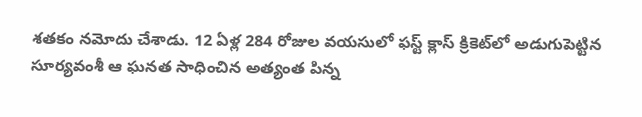శతకం నమోదు చేశాడు. 12 ఏళ్ల 284 రోజుల వయసులో ఫస్ట్ క్లాస్ క్రికెట్‌లో అడుగుపెట్టిన సూర్యవంశీ ఆ ఘనత సాధించిన అత్యంత పిన్న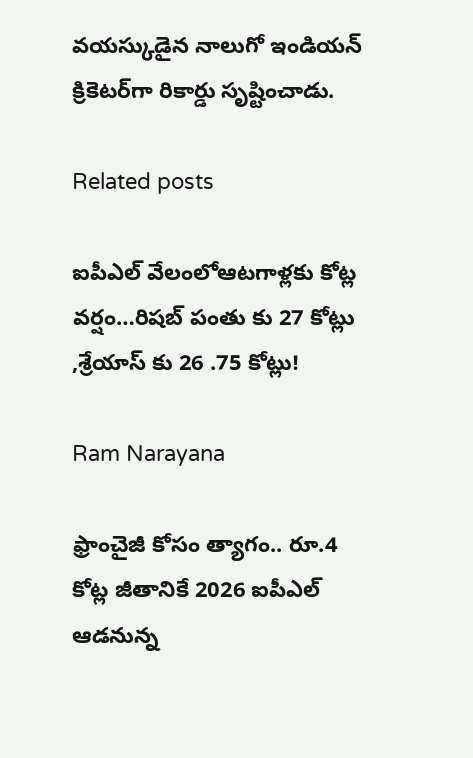వయస్కుడైన నాలుగో ఇండియన్ క్రికెటర్‌గా రికార్డు సృష్టించాడు.

Related posts

ఐపీఎల్ వేలంలోఆటగాళ్లకు కోట్ల వర్షం…రిషబ్ పంతు కు 27 కోట్లు ,శ్రేయాస్ కు 26 .75 కోట్లు!

Ram Narayana

ఫ్రాంచైజీ కోసం త్యాగం.. రూ.4 కోట్ల జీతానికే 2026 ఐపీఎల్ ఆడనున్న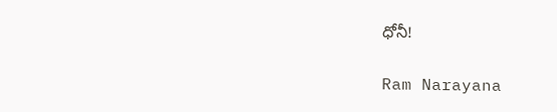ధోనీ!

Ram Narayana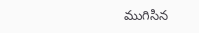ముగిసిన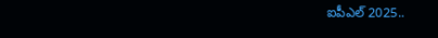ఐపీఎల్ 2025..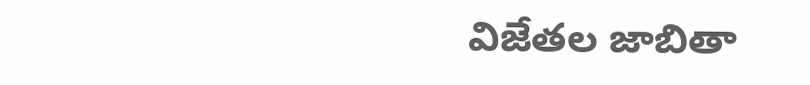విజేతల జాబితా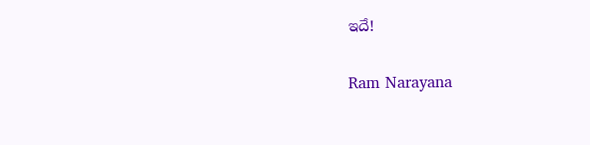ఇదే!

Ram Narayana